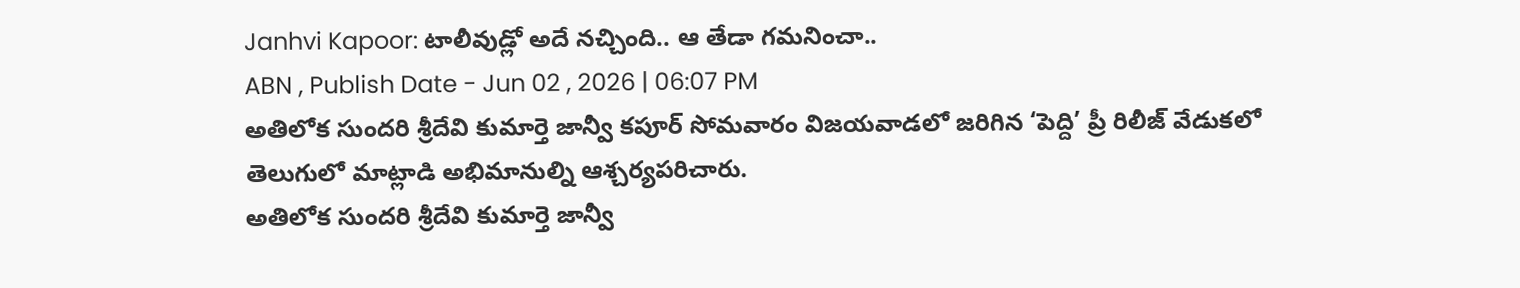Janhvi Kapoor: టాలీవుడ్లో అదే నచ్చింది.. ఆ తేడా గమనించా..
ABN , Publish Date - Jun 02 , 2026 | 06:07 PM
అతిలోక సుందరి శ్రీదేవి కుమార్తె జాన్వీ కపూర్ సోమవారం విజయవాడలో జరిగిన ‘పెద్ది’ ప్రీ రిలీజ్ వేడుకలో తెలుగులో మాట్లాడి అభిమానుల్ని ఆశ్చర్యపరిచారు.
అతిలోక సుందరి శ్రీదేవి కుమార్తె జాన్వీ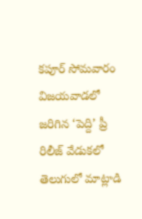కపూర్ సోమవారం విజయవాడలో జరిగిన ‘పెద్ది’ ప్రీ రిలీజ్ వేడుకలో తెలుగులో మాట్లాడి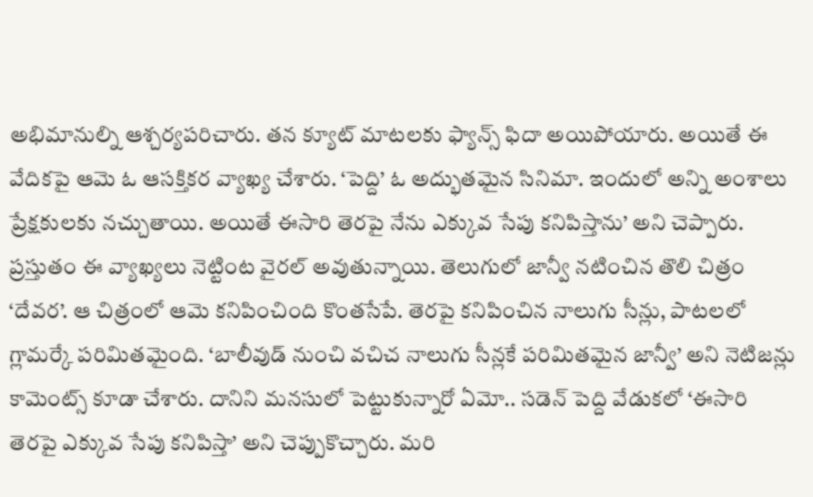అభిమానుల్ని ఆశ్చర్యపరిచారు. తన క్యూట్ మాటలకు ఫ్యాన్స్ ఫిదా అయిపోయారు. అయితే ఈ వేదికపై ఆమె ఓ ఆసక్తికర వ్యాఖ్య చేశారు. ‘పెద్ది’ ఓ అద్భుతమైన సినిమా. ఇందులో అన్ని అంశాలు ప్రేక్షకులకు నచ్చుతాయి. అయితే ఈసారి తెరపై నేను ఎక్కువ సేపు కనిపిస్తాను’ అని చెప్పారు. ప్రస్తుతం ఈ వ్యాఖ్యలు నెట్టింట వైరల్ అవుతున్నాయి. తెలుగులో జాన్వీ నటించిన తొలి చిత్రం ‘దేవర’. ఆ చిత్రంలో ఆమె కనిపించింది కొంతసేపే. తెరపై కనిపించిన నాలుగు సీన్లు, పాటలలో గ్లామర్కే పరిమితమైంది. ‘బాలీవుడ్ నుంచి వచిచ నాలుగు సీన్లకే పరిమితమైన జాన్వీ’ అని నెటిజన్లు కామెంట్స్ కూడా చేశారు. దానిని మనసులో పెట్టుకున్నారో ఏమో.. సడెన్ పెద్ది వేడుకలో ‘ఈసారి తెరపై ఎక్కువ సేపు కనిపిస్తా’ అని చెప్పుకొచ్చారు. మరి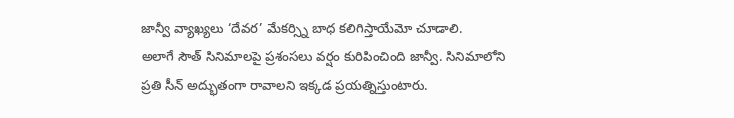జాన్వీ వ్యాఖ్యలు ‘దేవర’ మేకర్స్ని బాధ కలిగిస్తాయేమో చూడాలి.
అలాగే సౌత్ సినిమాలపై ప్రశంసలు వర్షం కురిపించింది జాన్వీ. సినిమాలోని ప్రతి సీన్ అద్భుతంగా రావాలని ఇక్కడ ప్రయత్నిస్తుంటారు.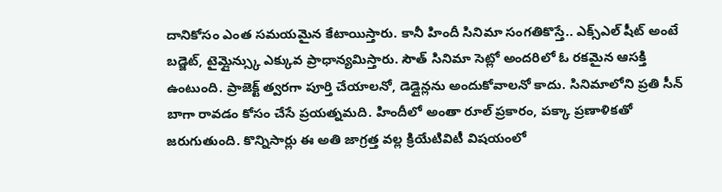దానికోసం ఎంత సమయమైన కేటాయిస్తారు. కానీ హిందీ సినిమా సంగతికొస్తే.. ఎక్స్ఎల్ షీట్ అంటే బడ్జెట్, టైమ్లైన్స్కు ఎక్కువ ప్రాధాన్యమిస్తారు. సౌత్ సినిమా సెట్లో అందరిలో ఓ రకమైన ఆసక్తి ఉంటుంది. ప్రాజెక్ట్ త్వరగా పూర్తి చేయాలనో, డెడ్లైన్లను అందుకోవాలనో కాదు. సినిమాలోని ప్రతి సీన్ బాగా రావడం కోసం చేసే ప్రయత్నమది. హిందీలో అంతా రూల్ ప్రకారం, పక్కా ప్రణాళికతో జరుగుతుంది. కొన్నిసార్లు ఈ అతి జాగ్రత్త వల్ల క్రియేటివిటీ విషయంలో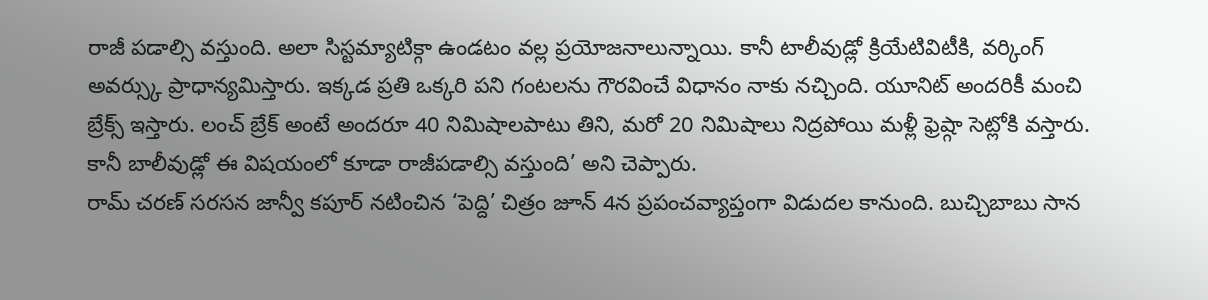రాజీ పడాల్సి వస్తుంది. అలా సిస్టమ్యాటిక్గా ఉండటం వల్ల ప్రయోజనాలున్నాయి. కానీ టాలీవుడ్లో క్రియేటివిటీకి, వర్కింగ్ అవర్స్కు ప్రాధాన్యమిస్తారు. ఇక్కడ ప్రతి ఒక్కరి పని గంటలను గౌరవించే విధానం నాకు నచ్చింది. యూనిట్ అందరికీ మంచి బ్రేక్స్ ఇస్తారు. లంచ్ బ్రేక్ అంటే అందరూ 40 నిమిషాలపాటు తిని, మరో 20 నిమిషాలు నిద్రపోయి మళ్లీ ఫ్రెష్గా సెట్లోకి వస్తారు. కానీ బాలీవుడ్లో ఈ విషయంలో కూడా రాజీపడాల్సి వస్తుంది’ అని చెప్పారు.
రామ్ చరణ్ సరసన జాన్వీ కపూర్ నటించిన ‘పెద్ది’ చిత్రం జూన్ 4న ప్రపంచవ్యాప్తంగా విడుదల కానుంది. బుచ్చిబాబు సాన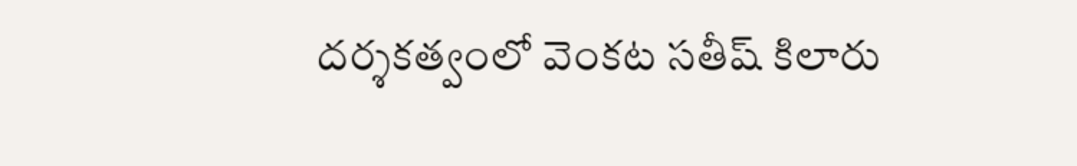దర్శకత్వంలో వెంకట సతీష్ కిలారు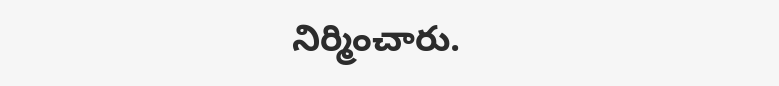నిర్మించారు.